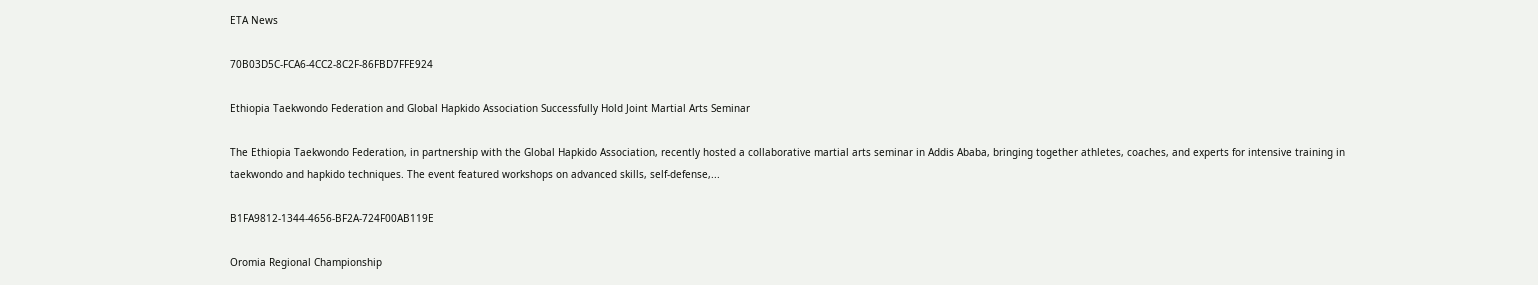ETA News

70B03D5C-FCA6-4CC2-8C2F-86FBD7FFE924

Ethiopia Taekwondo Federation and Global Hapkido Association Successfully Hold Joint Martial Arts Seminar

The Ethiopia Taekwondo Federation, in partnership with the Global Hapkido Association, recently hosted a collaborative martial arts seminar in Addis Ababa, bringing together athletes, coaches, and experts for intensive training in taekwondo and hapkido techniques. The event featured workshops on advanced skills, self-defense,...

B1FA9812-1344-4656-BF2A-724F00AB119E

Oromia Regional Championship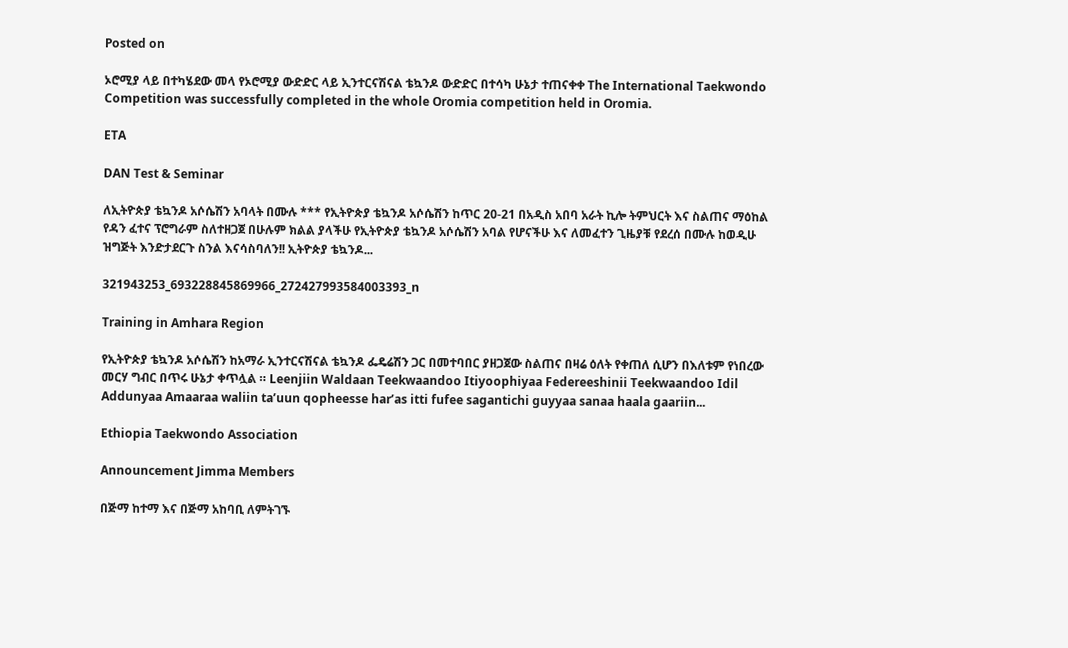Posted on

ኦሮሚያ ላይ በተካሄደው መላ የኦሮሚያ ውድድር ላይ ኢንተርናሽናል ቴኳንዶ ውድድር በተሳካ ሁኔታ ተጠናቀቀ The International Taekwondo Competition was successfully completed in the whole Oromia competition held in Oromia.

ETA

DAN Test & Seminar

ለኢትዮጵያ ቴኳንዶ አሶሴሽን አባላት በሙሉ *** የኢትዮጵያ ቴኳንዶ አሶሴሽን ከጥር 20-21 በአዲስ አበባ አራት ኪሎ ትምህርት እና ስልጠና ማዕከል የዳን ፈተና ፕሮግራም ስለተዘጋጀ በሁሉም ክልል ያላችሁ የኢትዮጵያ ቴኳንዶ አሶሴሽን አባል የሆናችሁ እና ለመፈተን ጊዜያቹ የደረሰ በሙሉ ከወዲሁ ዝግጅት እንድታደርጉ ስንል እናሳስባለን!! ኢትዮጵያ ቴኳንዶ...

321943253_693228845869966_272427993584003393_n

Training in Amhara Region

የኢትዮጵያ ቴኳንዶ አሶሴሽን ከአማራ ኢንተርናሽናል ቴኳንዶ ፌዴሬሽን ጋር በመተባበር ያዘጋጀው ስልጠና በዛሬ ዕለት የቀጠለ ሲሆን በእለቱም የነበረው መርሃ ግብር በጥሩ ሁኔታ ቀጥሏል ። Leenjiin Waldaan Teekwaandoo Itiyoophiyaa Federeeshinii Teekwaandoo Idil Addunyaa Amaaraa waliin ta’uun qopheesse har’as itti fufee sagantichi guyyaa sanaa haala gaariin...

Ethiopia Taekwondo Association

Announcement Jimma Members

በጅማ ከተማ እና በጅማ አከባቢ ለምትገኙ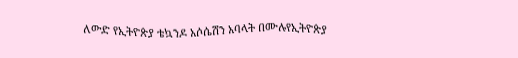ለውድ የኢትዮጵያ ቴኳንዶ አሶሴሽን አባላት በሙሉየኢትዮጵያ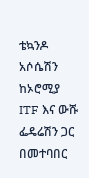ቴኳንዶ አሶሴሽን ከኦሮሚያ ITF እና ውሹ ፌዴሬሽን ጋር በመተባበር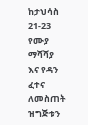ከታህሳስ 21-23 የሙያ ማሻሻያ እና የዳን ፈተና ለመስጠት ዝግጅቱን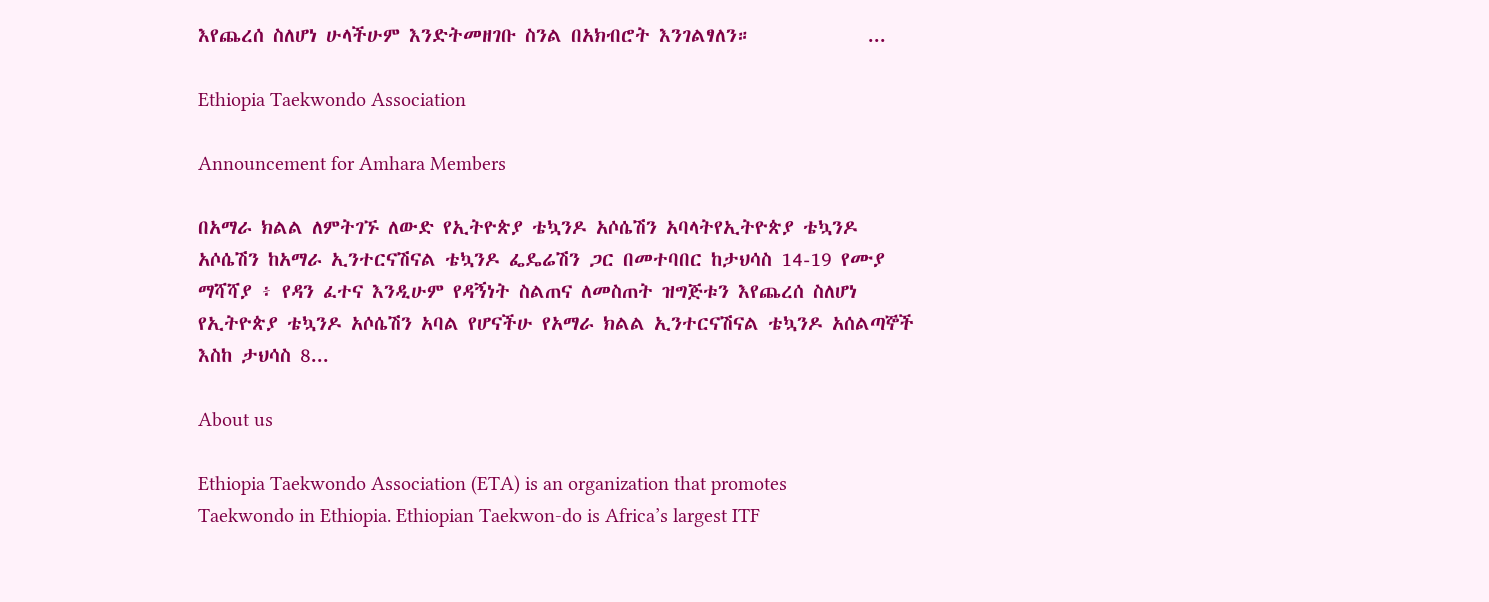እየጨረሰ ስለሆነ ሁላችሁም እንድትመዘገቡ ስንል በአክብሮት እንገልፃለን።             ...

Ethiopia Taekwondo Association

Announcement for Amhara Members

በአማራ ክልል ለምትገኙ ለውድ የኢትዮጵያ ቴኳንዶ አሶሴሽን አባላትየኢትዮጵያ ቴኳንዶ አሶሴሽን ከአማራ ኢንተርናሽናል ቴኳንዶ ፌዴሬሽን ጋር በመተባበር ከታህሳስ 14-19 የሙያ ማሻሻያ ፥ የዳን ፈተና እንዲሁም የዳኝነት ስልጠና ለመስጠት ዝግጅቱን እየጨረሰ ስለሆነ የኢትዮጵያ ቴኳንዶ አሶሴሽን አባል የሆናችሁ የአማራ ክልል ኢንተርናሽናል ቴኳንዶ አሰልጣኞች እስከ ታህሳስ 8...

About us

Ethiopia Taekwondo Association (ETA) is an organization that promotes Taekwondo in Ethiopia. Ethiopian Taekwon-do is Africa’s largest ITF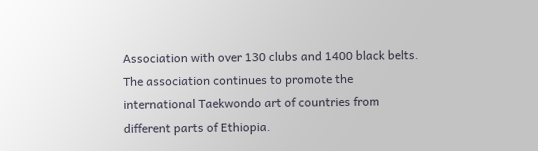Association with over 130 clubs and 1400 black belts. The association continues to promote the international Taekwondo art of countries from different parts of Ethiopia.